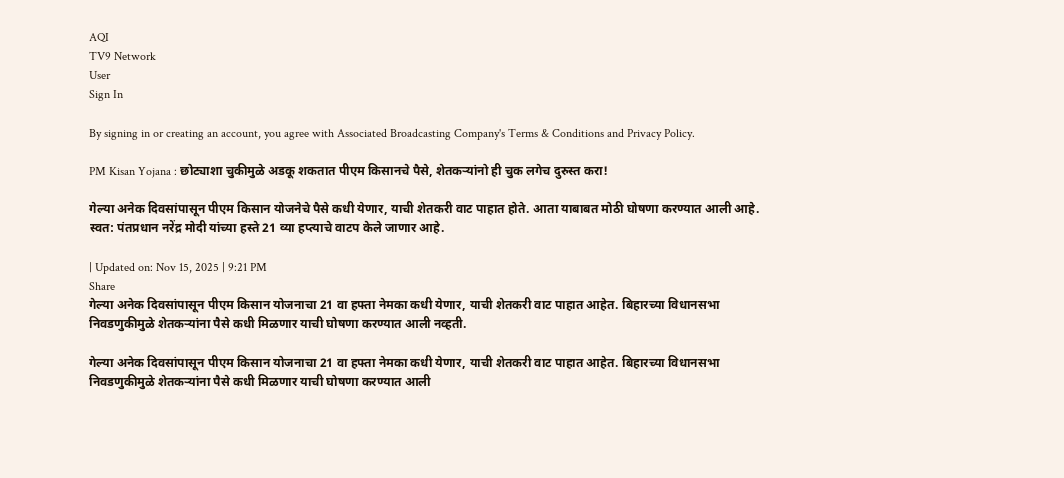AQI
TV9 Network
User
Sign In

By signing in or creating an account, you agree with Associated Broadcasting Company's Terms & Conditions and Privacy Policy.

PM Kisan Yojana : छोट्याशा चुकीमुळे अडकू शकतात पीएम किसानचे पैसे, शेतकऱ्यांनो ही चुक लगेच दुरुस्त करा!

गेल्या अनेक दिवसांपासून पीएम किसान योजनेचे पैसे कधी येणार, याची शेतकरी वाट पाहात होते. आता याबाबत मोठी घोषणा करण्यात आली आहे. स्वत: पंतप्रधान नरेंद्र मोदी यांच्या हस्ते 21 व्या हप्त्याचे वाटप केले जाणार आहे.

| Updated on: Nov 15, 2025 | 9:21 PM
Share
गेल्या अनेक दिवसांपासून पीएम किसान योजनाचा 21 वा हफ्ता नेमका कधी येणार, याची शेतकरी वाट पाहात आहेत. बिहारच्या विधानसभा निवडणुकीमुळे शेतकऱ्यांना पैसे कधी मिळणार याची घोषणा करण्यात आली नव्हती.

गेल्या अनेक दिवसांपासून पीएम किसान योजनाचा 21 वा हफ्ता नेमका कधी येणार, याची शेतकरी वाट पाहात आहेत. बिहारच्या विधानसभा निवडणुकीमुळे शेतकऱ्यांना पैसे कधी मिळणार याची घोषणा करण्यात आली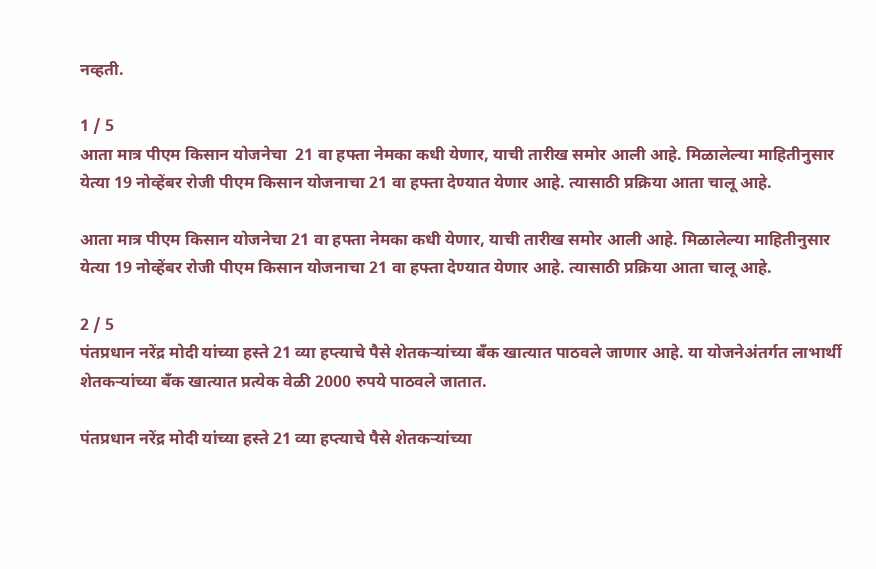नव्हती.

1 / 5
आता मात्र पीएम किसान योजनेचा  21 वा हफ्ता नेमका कधी येणार, याची तारीख समोर आली आहे. मिळालेल्या माहितीनुसार येत्या 19 नोव्हेंबर रोजी पीएम किसान योजनाचा 21 वा हफ्ता देण्यात येणार आहे. त्यासाठी प्रक्रिया आता चालू आहे.

आता मात्र पीएम किसान योजनेचा 21 वा हफ्ता नेमका कधी येणार, याची तारीख समोर आली आहे. मिळालेल्या माहितीनुसार येत्या 19 नोव्हेंबर रोजी पीएम किसान योजनाचा 21 वा हफ्ता देण्यात येणार आहे. त्यासाठी प्रक्रिया आता चालू आहे.

2 / 5
पंतप्रधान नरेंद्र मोदी यांच्या हस्ते 21 व्या हप्त्याचे पैसे शेतकऱ्यांच्या बँक खात्यात पाठवले जाणार आहे. या योजनेअंतर्गत लाभार्थी शेतकऱ्यांच्या बँक खात्यात प्रत्येक वेळी 2000 रुपये पाठवले जातात.

पंतप्रधान नरेंद्र मोदी यांच्या हस्ते 21 व्या हप्त्याचे पैसे शेतकऱ्यांच्या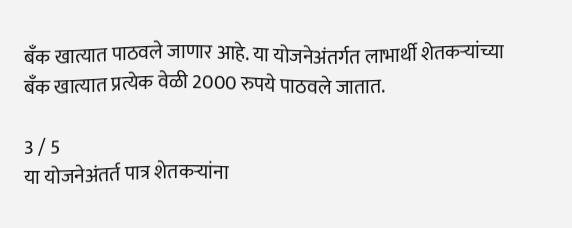बँक खात्यात पाठवले जाणार आहे. या योजनेअंतर्गत लाभार्थी शेतकऱ्यांच्या बँक खात्यात प्रत्येक वेळी 2000 रुपये पाठवले जातात.

3 / 5
या योजनेअंतर्त पात्र शेतकऱ्यांना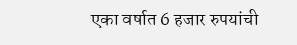एका वर्षात 6 हजार रुपयांची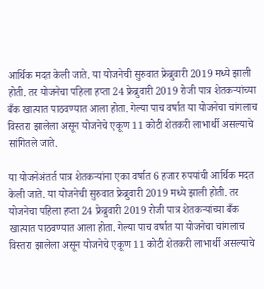आर्थिक मदत केली जाते. या योजनेची सुरुवात फ्रेब्रुवारी 2019 मध्ये झाली होती. तर योजनेचा पहिला हप्ता 24 फ्रेब्रुवारी 2019 रोजी पात्र शेतकऱ्यांच्या बँक खात्यात पाठवण्यात आला होता. गेल्या पाच वर्षात या योजनेचा चांगलाच विस्तरा झालेला असून योजनेचे एकूण 11 कोटी शेतकरी लाभार्थी असल्याचे सांगितले जाते.

या योजनेअंतर्त पात्र शेतकऱ्यांना एका वर्षात 6 हजार रुपयांची आर्थिक मदत केली जाते. या योजनेची सुरुवात फ्रेब्रुवारी 2019 मध्ये झाली होती. तर योजनेचा पहिला हप्ता 24 फ्रेब्रुवारी 2019 रोजी पात्र शेतकऱ्यांच्या बँक खात्यात पाठवण्यात आला होता. गेल्या पाच वर्षात या योजनेचा चांगलाच विस्तरा झालेला असून योजनेचे एकूण 11 कोटी शेतकरी लाभार्थी असल्याचे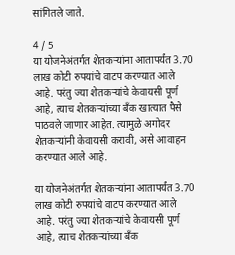सांगितले जाते.

4 / 5
या योजनेअंतर्गत शेतकऱ्यांना आतापर्यंत 3.70 लाख कोटी रुपयांचे वाटप करण्यात आले आहे. परंतु ज्या शेतकऱ्यांचे केवायसी पूर्ण आहे, त्याच शेतकऱ्यांच्या बँक खात्यात पैसे पाठवले जाणार आहेत. त्यामुळे अगोदर शेतकऱ्यांनी केवायसी करावी, असे आवाहन करण्यात आले आहे.

या योजनेअंतर्गत शेतकऱ्यांना आतापर्यंत 3.70 लाख कोटी रुपयांचे वाटप करण्यात आले आहे. परंतु ज्या शेतकऱ्यांचे केवायसी पूर्ण आहे, त्याच शेतकऱ्यांच्या बँक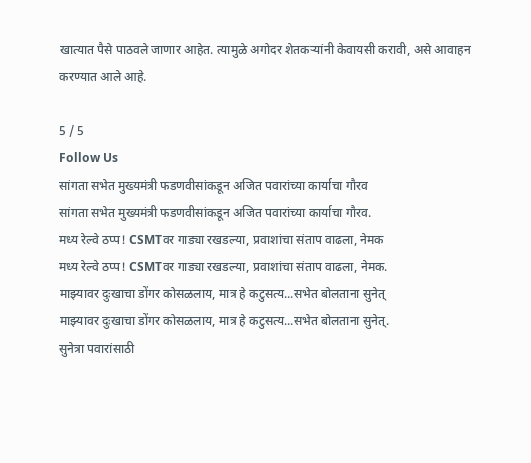खात्यात पैसे पाठवले जाणार आहेत. त्यामुळे अगोदर शेतकऱ्यांनी केवायसी करावी, असे आवाहन करण्यात आले आहे.

5 / 5
Follow Us
सांगता सभेत मुख्यमंत्री फडणवीसांकडून अजित पवारांच्या कार्याचा गौरव
सांगता सभेत मुख्यमंत्री फडणवीसांकडून अजित पवारांच्या कार्याचा गौरव.
मध्य रेल्वे ठप्प! CSMTवर गाड्या रखडल्या, प्रवाशांचा संताप वाढला, नेमक
मध्य रेल्वे ठप्प! CSMTवर गाड्या रखडल्या, प्रवाशांचा संताप वाढला, नेमक.
माझ्यावर दुःखाचा डोंगर कोसळलाय, मात्र हे कटुसत्य...सभेत बोलताना सुनेत्
माझ्यावर दुःखाचा डोंगर कोसळलाय, मात्र हे कटुसत्य...सभेत बोलताना सुनेत्.
सुनेत्रा पवारांसाठी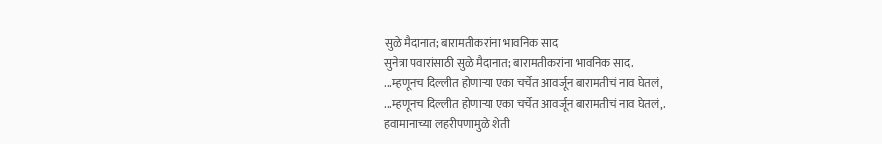सुळे मैदानात; बारामतीकरांना भावनिक साद
सुनेत्रा पवारांसाठी सुळे मैदानात; बारामतीकरांना भावनिक साद.
...म्हणूनच दिल्लीत होणाऱ्या एका चर्चेत आवर्जून बारामतीचं नाव घेतलं,
...म्हणूनच दिल्लीत होणाऱ्या एका चर्चेत आवर्जून बारामतीचं नाव घेतलं,.
हवामानाच्या लहरीपणामुळे शेती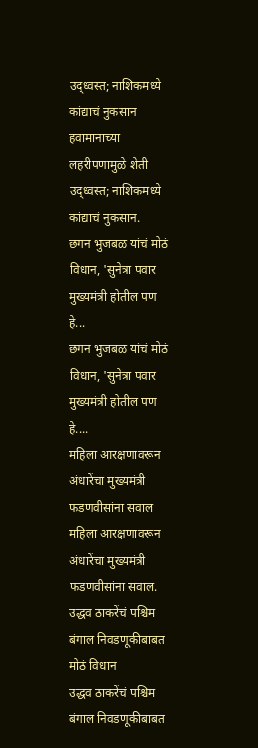उद्ध्वस्त; नाशिकमध्ये कांद्याचं नुकसान
हवामानाच्या लहरीपणामुळे शेती उद्ध्वस्त; नाशिकमध्ये कांद्याचं नुकसान.
छगन भुजबळ यांचं मोठं विधान, 'सुनेत्रा पवार मुख्यमंत्री होतील पण हे...
छगन भुजबळ यांचं मोठं विधान, 'सुनेत्रा पवार मुख्यमंत्री होतील पण हे....
महिला आरक्षणावरून अंधारेंचा मुख्यमंत्री फडणवीसांना सवाल
महिला आरक्षणावरून अंधारेंचा मुख्यमंत्री फडणवीसांना सवाल.
उद्धव ठाकरेंचं पश्चिम बंगाल निवडणूकीबाबत मोठं विधान
उद्धव ठाकरेंचं पश्चिम बंगाल निवडणूकीबाबत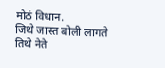मोठं विधान.
जिथे जास्त बोली लागते तिथे नेते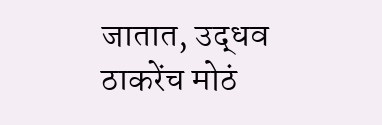जातात, उद्धव ठाकरेंच मोठं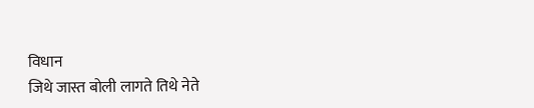विधान
जिथे जास्त बोली लागते तिथे नेते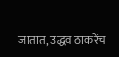जातात, उद्धव ठाकरेंच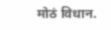मोठं विधान.